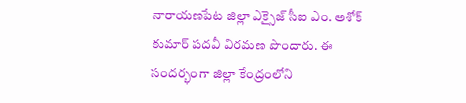నారాయణపేట జిల్లా ఎక్సైజ్ సీఐ ఎం. అశోక్ కుమార్ పదవీ విరమణ పొందారు. ఈ సందర్భంగా జిల్లా కేంద్రంలోని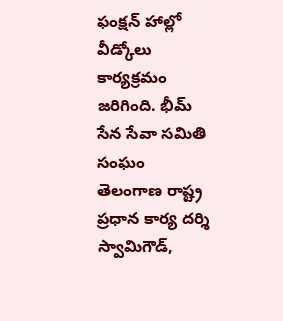ఫంక్షన్ హాల్లో వీడ్కోలు కార్యక్రమం జరిగింది. భీమ్ సేన సేవా సమితి సంఘం తెలంగాణ రాష్ట్ర ప్రధాన కార్య దర్శి స్వామిగౌడ్,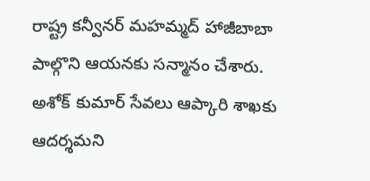రాష్ట్ర కన్వీనర్ మహమ్మద్ హాజీబాబా పాల్గొని ఆయనకు సన్మానం చేశారు. అశోక్ కుమార్ సేవలు ఆప్కారి శాఖకు ఆదర్శమని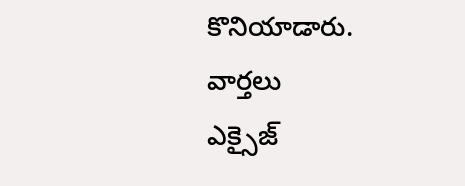కొనియాడారు.
వార్తలు
ఎక్సైజ్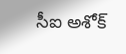సీఐ అశోక్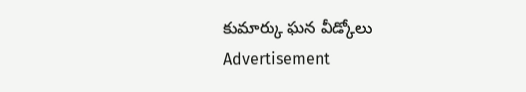కుమార్కు ఘన వీడ్కోలు
Advertisement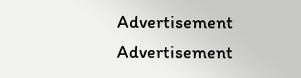Advertisement
Advertisement